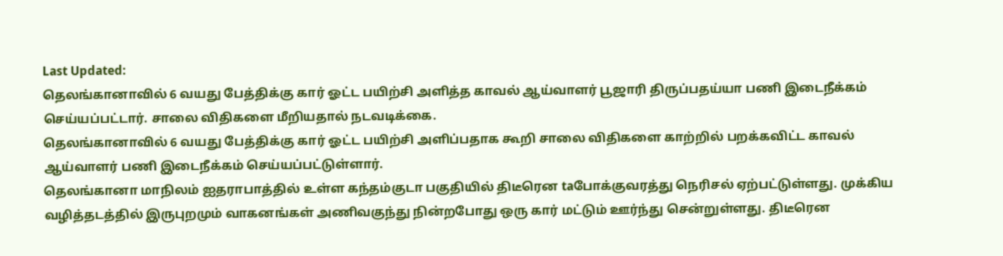Last Updated:
தெலங்கானாவில் 6 வயது பேத்திக்கு கார் ஓட்ட பயிற்சி அளித்த காவல் ஆய்வாளர் பூஜாரி திருப்பதய்யா பணி இடைநீக்கம் செய்யப்பட்டார். சாலை விதிகளை மீறியதால் நடவடிக்கை.
தெலங்கானாவில் 6 வயது பேத்திக்கு கார் ஓட்ட பயிற்சி அளிப்பதாக கூறி சாலை விதிகளை காற்றில் பறக்கவிட்ட காவல் ஆய்வாளர் பணி இடைநீக்கம் செய்யப்பட்டுள்ளார்.
தெலங்கானா மாநிலம் ஐதராபாத்தில் உள்ள கந்தம்குடா பகுதியில் திடீரென taபோக்குவரத்து நெரிசல் ஏற்பட்டுள்ளது. முக்கிய வழித்தடத்தில் இருபுறமும் வாகனங்கள் அணிவகுந்து நின்றபோது ஒரு கார் மட்டும் ஊர்ந்து சென்றுள்ளது. திடீரென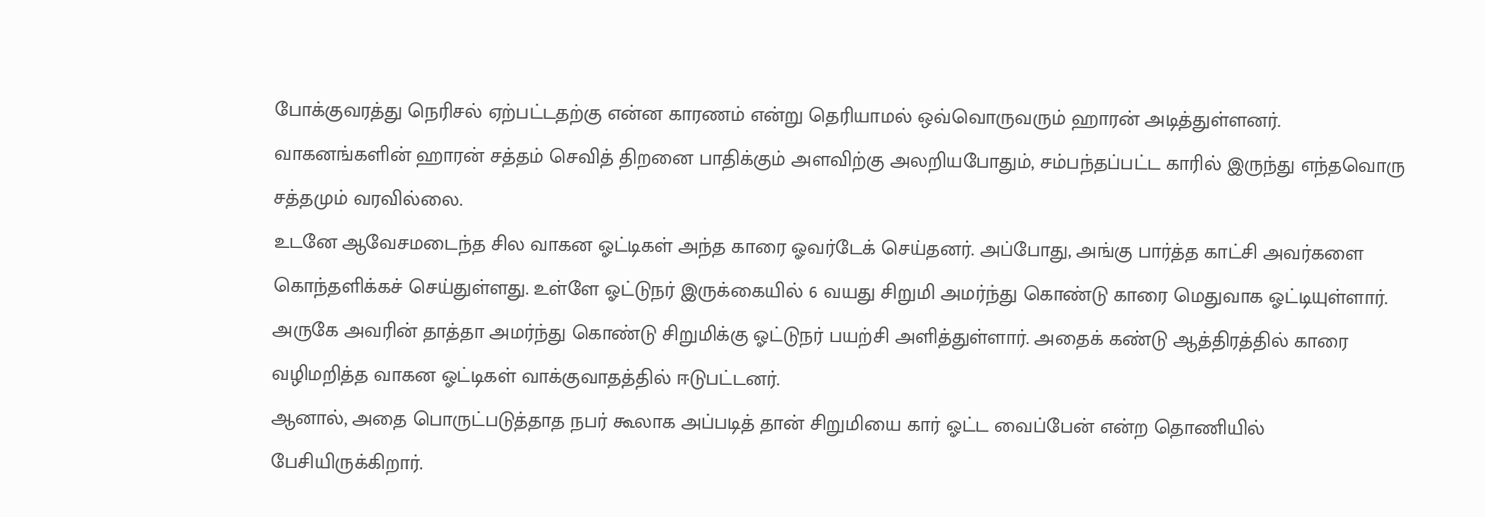போக்குவரத்து நெரிசல் ஏற்பட்டதற்கு என்ன காரணம் என்று தெரியாமல் ஒவ்வொருவரும் ஹாரன் அடித்துள்ளனர். வாகனங்களின் ஹாரன் சத்தம் செவித் திறனை பாதிக்கும் அளவிற்கு அலறியபோதும், சம்பந்தப்பட்ட காரில் இருந்து எந்தவொரு சத்தமும் வரவில்லை.
உடனே ஆவேசமடைந்த சில வாகன ஓட்டிகள் அந்த காரை ஓவர்டேக் செய்தனர். அப்போது, அங்கு பார்த்த காட்சி அவர்களை கொந்தளிக்கச் செய்துள்ளது. உள்ளே ஓட்டுநர் இருக்கையில் 6 வயது சிறுமி அமர்ந்து கொண்டு காரை மெதுவாக ஓட்டியுள்ளார். அருகே அவரின் தாத்தா அமர்ந்து கொண்டு சிறுமிக்கு ஓட்டுநர் பயற்சி அளித்துள்ளார். அதைக் கண்டு ஆத்திரத்தில் காரை வழிமறித்த வாகன ஓட்டிகள் வாக்குவாதத்தில் ஈடுபட்டனர்.
ஆனால், அதை பொருட்படுத்தாத நபர் கூலாக அப்படித் தான் சிறுமியை கார் ஓட்ட வைப்பேன் என்ற தொணியில் பேசியிருக்கிறார்.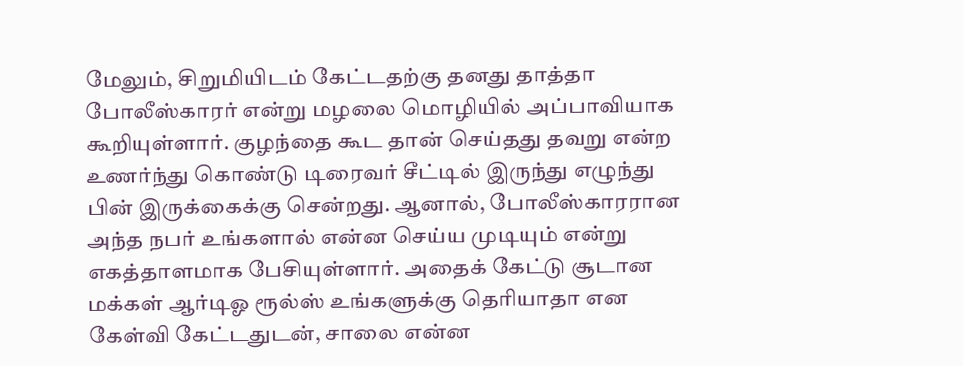மேலும், சிறுமியிடம் கேட்டதற்கு தனது தாத்தா போலீஸ்காரர் என்று மழலை மொழியில் அப்பாவியாக கூறியுள்ளார். குழந்தை கூட தான் செய்தது தவறு என்ற உணர்ந்து கொண்டு டிரைவர் சீட்டில் இருந்து எழுந்து பின் இருக்கைக்கு சென்றது. ஆனால், போலீஸ்காரரான அந்த நபர் உங்களால் என்ன செய்ய முடியும் என்று எகத்தாளமாக பேசியுள்ளார். அதைக் கேட்டு சூடான மக்கள் ஆர்டிஓ ரூல்ஸ் உங்களுக்கு தெரியாதா என கேள்வி கேட்டதுடன், சாலை என்ன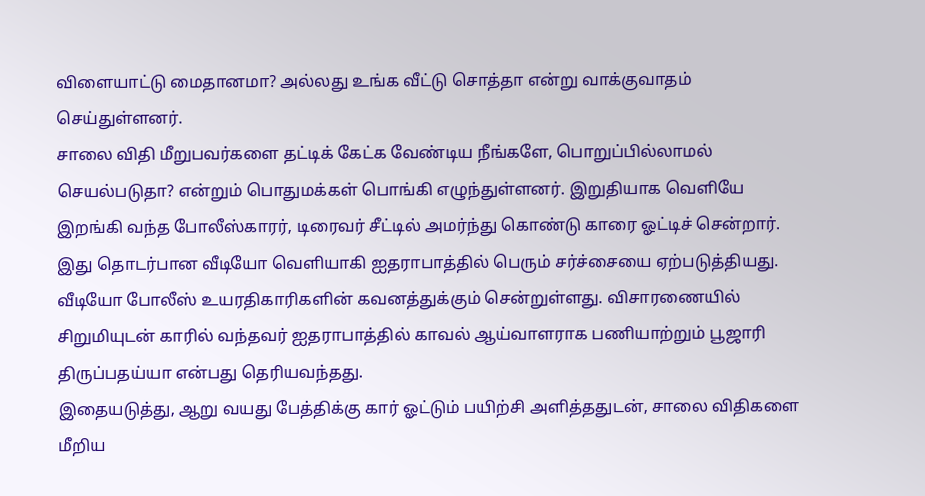விளையாட்டு மைதானமா? அல்லது உங்க வீட்டு சொத்தா என்று வாக்குவாதம் செய்துள்ளனர்.
சாலை விதி மீறுபவர்களை தட்டிக் கேட்க வேண்டிய நீங்களே, பொறுப்பில்லாமல் செயல்படுதா? என்றும் பொதுமக்கள் பொங்கி எழுந்துள்ளனர். இறுதியாக வெளியே இறங்கி வந்த போலீஸ்காரர், டிரைவர் சீட்டில் அமர்ந்து கொண்டு காரை ஓட்டிச் சென்றார். இது தொடர்பான வீடியோ வெளியாகி ஐதராபாத்தில் பெரும் சர்ச்சையை ஏற்படுத்தியது. வீடியோ போலீஸ் உயரதிகாரிகளின் கவனத்துக்கும் சென்றுள்ளது. விசாரணையில் சிறுமியுடன் காரில் வந்தவர் ஐதராபாத்தில் காவல் ஆய்வாளராக பணியாற்றும் பூஜாரி திருப்பதய்யா என்பது தெரியவந்தது.
இதையடுத்து, ஆறு வயது பேத்திக்கு கார் ஓட்டும் பயிற்சி அளித்ததுடன், சாலை விதிகளை மீறிய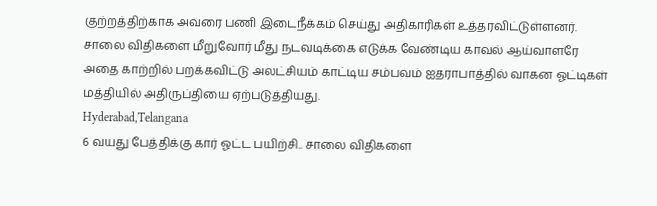குற்றத்திற்காக அவரை பணி இடைநீக்கம் செய்து அதிகாரிகள் உத்தரவிட்டுள்ளனர். சாலை விதிகளை மீறுவோர் மீது நடவடிக்கை எடுக்க வேண்டிய காவல் ஆய்வாளரே அதை காற்றில் பறக்கவிட்டு அலட்சியம் காட்டிய சம்பவம் ஐதராபாத்தில் வாகன ஓட்டிகள் மத்தியில் அதிருப்தியை ஏற்படுத்தியது.
Hyderabad,Telangana
6 வயது பேத்திக்கு கார் ஓட்ட பயிற்சி.. சாலை விதிகளை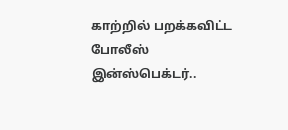காற்றில் பறக்கவிட்ட போலீஸ் இன்ஸ்பெக்டர்..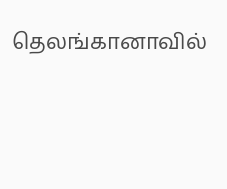தெலங்கானாவில்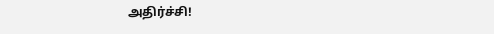அதிர்ச்சி!